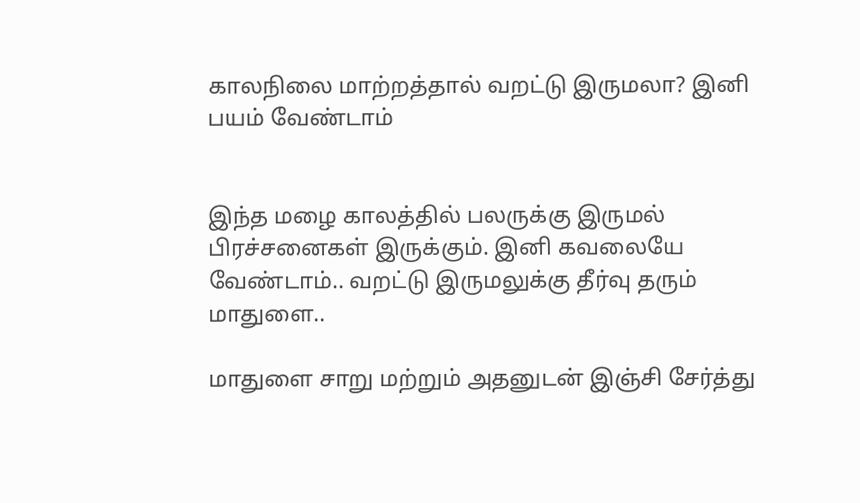காலநிலை மாற்றத்தால் வறட்டு இருமலா? இனி பயம் வேண்டாம்


இந்த மழை காலத்தில் பலருக்கு இருமல் பிரச்சனைகள் இருக்கும். இனி கவலையே வேண்டாம்.. வறட்டு இருமலுக்கு தீர்வு தரும் மாதுளை..

மாதுளை சாறு மற்றும் அதனுடன் இஞ்சி சேர்த்து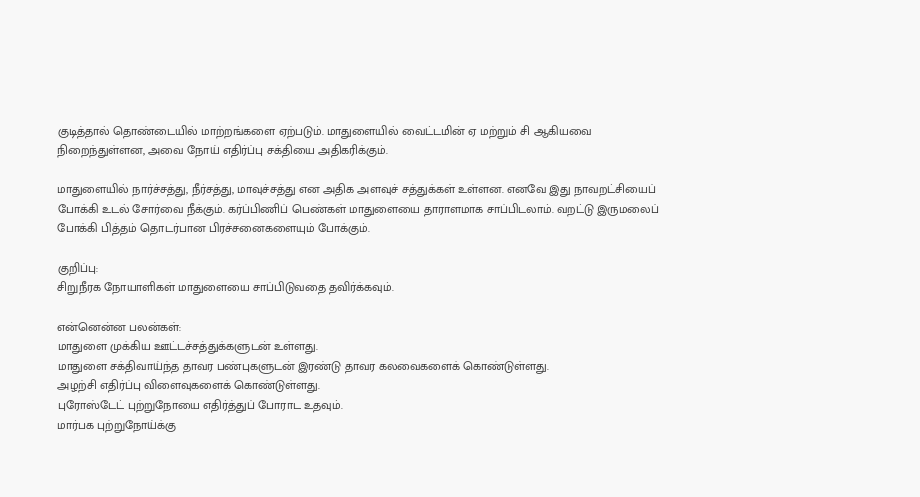குடித்தால் தொண்டையில் மாற்றங்களை ஏற்படும். மாதுளையில் வைட்டமின் ஏ மற்றும் சி ஆகியவை நிறைந்துள்ளன, அவை நோய் எதிர்ப்பு சக்தியை அதிகரிக்கும்.

மாதுளையில் நார்ச்சத்து, நீர்சத்து, மாவுச்சத்து என அதிக அளவுச் சத்துக்கள் உள்ளன. எனவே இது நாவறட்சியைப் போக்கி உடல் சோர்வை நீக்கும். கர்ப்பிணிப் பெண்கள் மாதுளையை தாராளமாக சாப்பிடலாம். வறட்டு இருமலைப் போக்கி பித்தம் தொடர்பான பிரச்சனைகளையும் போக்கும்.

குறிப்பு:
சிறுநீரக நோயாளிகள் மாதுளையை சாப்பிடுவதை தவிர்க்கவும்.

என்னென்ன பலன்கள்:
மாதுளை முக்கிய ஊட்டச்சத்துக்களுடன் உள்ளது.
மாதுளை சக்திவாய்ந்த தாவர பண்புகளுடன் இரண்டு தாவர கலவைகளைக் கொண்டுள்ளது.
அழற்சி எதிர்ப்பு விளைவுகளைக் கொண்டுள்ளது.
புரோஸ்டேட் புற்றுநோயை எதிர்த்துப் போராட உதவும்.
மார்பக புற்றுநோய்க்கு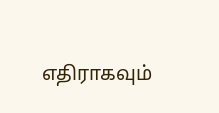எதிராகவும்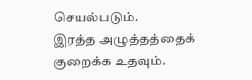செயல்படும்.
இரத்த அழுத்தத்தைக் குறைக்க உதவும்.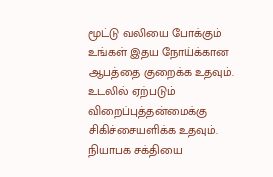மூட்டு வலியை போக்கும்
உங்கள் இதய நோய்க்கான ஆபத்தை குறைக்க உதவும்.
உடலில் ஏற்படும் விறைப்புத்தன்மைக்கு சிகிச்சையளிக்க உதவும்.
நியாபக சக்தியை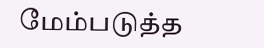மேம்படுத்த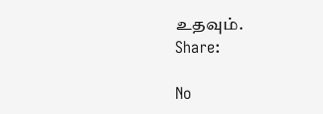உதவும்.
Share:

No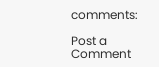comments:

Post a Comment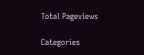Total Pageviews

Categories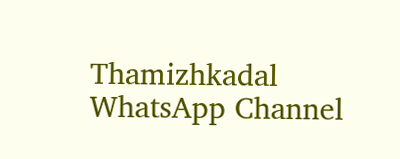Thamizhkadal WhatsApp Channel